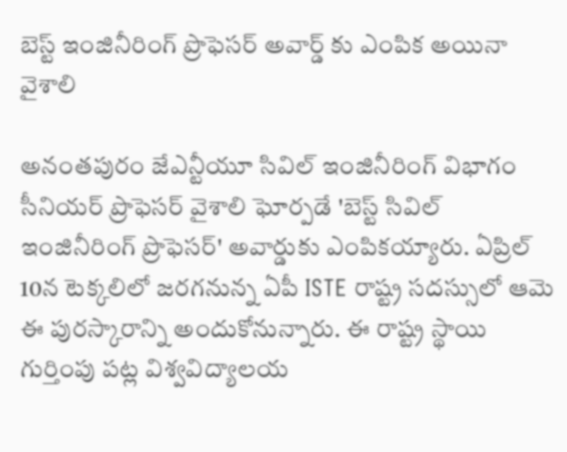బెస్ట్ ఇంజినీరింగ్ ప్రొఫెసర్ అవార్డ్ కు ఎంపిక అయినా వైశాలి

అనంతపురం జేఎన్టీయూ సివిల్ ఇంజినీరింగ్ విభాగం సీనియర్ ప్రొఫెసర్ వైశాలి ఘోర్పడే 'బెస్ట్ సివిల్ ఇంజినీరింగ్ ప్రొఫెసర్' అవార్డుకు ఎంపికయ్యారు. ఏప్రిల్ 10న టెక్కలిలో జరగనున్న ఏపీ ISTE రాష్ట్ర సదస్సులో ఆమె ఈ పురస్కారాన్ని అందుకోనున్నారు. ఈ రాష్ట్ర స్థాయి గుర్తింపు పట్ల విశ్వవిద్యాలయ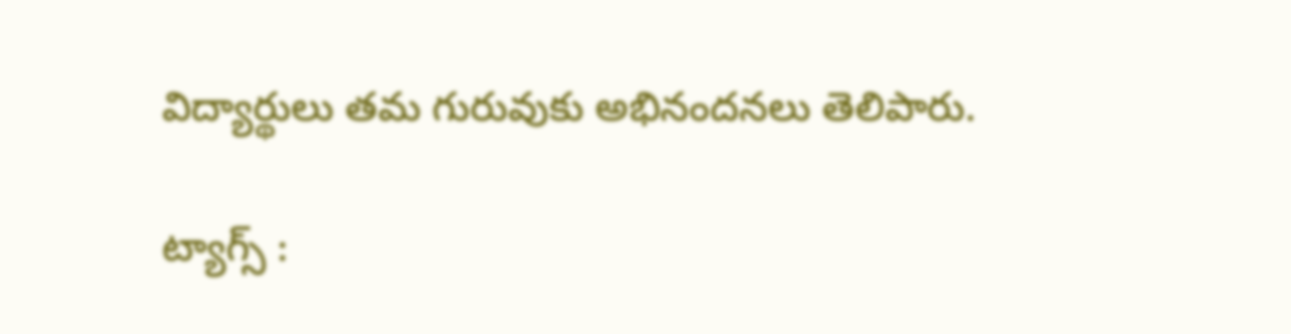విద్యార్థులు తమ గురువుకు అభినందనలు తెలిపారు.

ట్యాగ్స్ :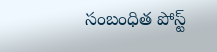సంబంధిత పోస్ట్